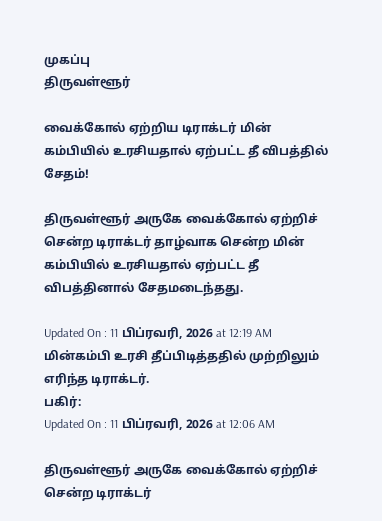முகப்பு
திருவள்ளூர்

வைக்கோல் ஏற்றிய டிராக்டர் மின் கம்பியில் உரசியதால் ஏற்பட்ட தீ விபத்தில் சேதம்!

திருவள்ளூர் அருகே வைக்கோல் ஏற்றிச் சென்ற டிராக்டர் தாழ்வாக சென்ற மின் கம்பியில் உரசியதால் ஏற்பட்ட தீ விபத்தினால் சேதமடைந்தது.

Updated On : 11 பிப்ரவரி, 2026 at 12:19 AM
மின்கம்பி உரசி தீப்பிடித்ததில் முற்றிலும் எரிந்த டிராக்டர்.
பகிர்:
Updated On : 11 பிப்ரவரி, 2026 at 12:06 AM

திருவள்ளூர் அருகே வைக்கோல் ஏற்றிச் சென்ற டிராக்டர்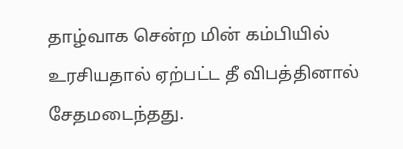தாழ்வாக சென்ற மின் கம்பியில் உரசியதால் ஏற்பட்ட தீ விபத்தினால் சேதமடைந்தது.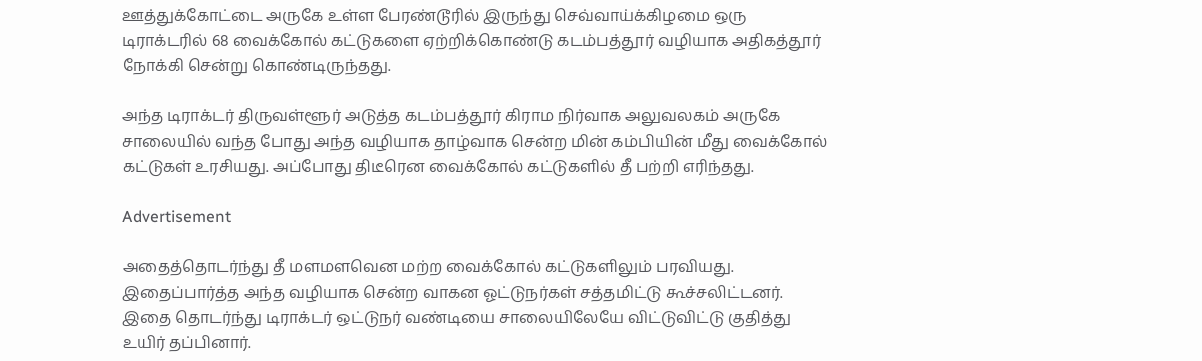ஊத்துக்கோட்டை அருகே உள்ள பேரண்டூரில் இருந்து செவ்வாய்க்கிழமை ஒரு டிராக்டரில் 68 வைக்கோல் கட்டுகளை ஏற்றிக்கொண்டு கடம்பத்தூர் வழியாக அதிகத்தூர் நோக்கி சென்று கொண்டிருந்தது.

அந்த டிராக்டர் திருவள்ளூர் அடுத்த கடம்பத்தூர் கிராம நிர்வாக அலுவலகம் அருகே சாலையில் வந்த போது அந்த வழியாக தாழ்வாக சென்ற மின் கம்பியின் மீது வைக்கோல் கட்டுகள் உரசியது. அப்போது திடீரென வைக்கோல் கட்டுகளில் தீ பற்றி எரிந்தது.

Advertisement

அதைத்தொடர்ந்து தீ மளமளவென மற்ற வைக்கோல் கட்டுகளிலும் பரவியது. இதைப்பார்த்த அந்த வழியாக சென்ற வாகன ஓட்டுநர்கள் சத்தமிட்டு கூச்சலிட்டனர். இதை தொடர்ந்து டிராக்டர் ஒட்டுநர் வண்டியை சாலையிலேயே விட்டுவிட்டு குதித்து உயிர் தப்பினார்.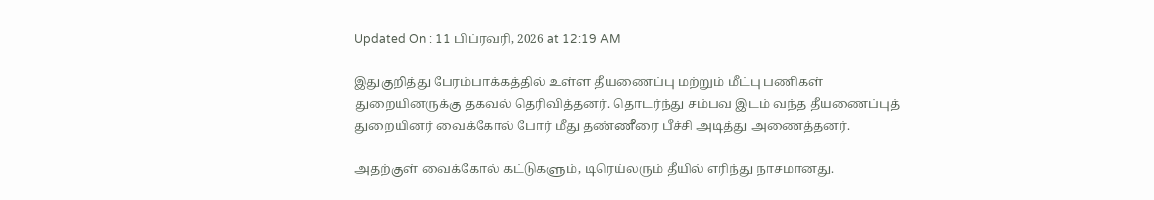Updated On : 11 பிப்ரவரி, 2026 at 12:19 AM

இதுகுறித்து பேரம்பாக்கத்தில் உள்ள தீயணைப்பு மற்றும் மீட்பு பணிகள் துறையினருக்கு தகவல் தெரிவித்தனர். தொடர்ந்து சம்பவ இடம் வந்த தீயணைப்புத் துறையினர் வைக்கோல் போர் மீது தண்ணீரை பீச்சி அடித்து அணைத்தனர்.

அதற்குள் வைக்கோல் கட்டுகளும், டிரெய்லரும் தீயில் எரிந்து நாசமானது.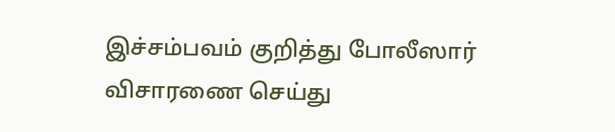இச்சம்பவம் குறித்து போலீஸார் விசாரணை செய்து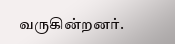வருகின்றனர்.